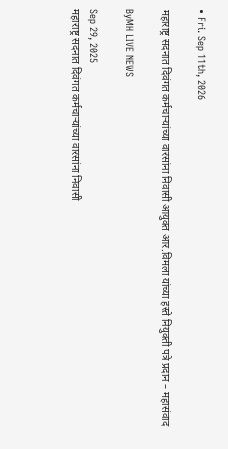• Fri. Sep 11th, 2026

महाराष्ट्र सदनात दिवंगत कर्मचाऱ्यांच्या वारसांना निवासी आयुक्त आर.विमला यांच्या हस्ते नियुक्ती पत्रे प्रदान – महासंवाद

ByMH LIVE NEWS

Sep 29, 2025
महाराष्ट्र सदनात दिवंगत कर्मचाऱ्यांच्या वारसांना निवासी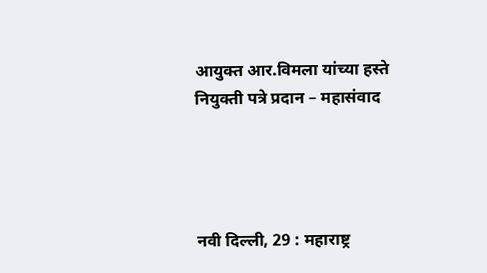आयुक्त आर.विमला यांच्या हस्ते नियुक्ती पत्रे प्रदान – महासंवाद




नवी दिल्ली, 29 : महाराष्ट्र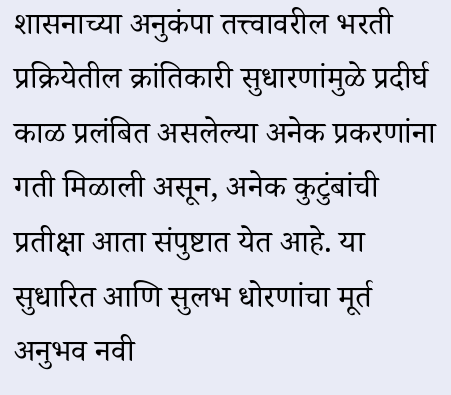शासनाच्या अनुकंपा तत्त्वावरील भरती प्रक्रियेतील क्रांतिकारी सुधारणांमुळे प्रदीर्घ काळ प्रलंबित असलेल्या अनेक प्रकरणांना गती मिळाली असून, अनेक कुटुंबांची प्रतीक्षा आता संपुष्टात येत आहे. या सुधारित आणि सुलभ धोरणांचा मूर्त अनुभव नवी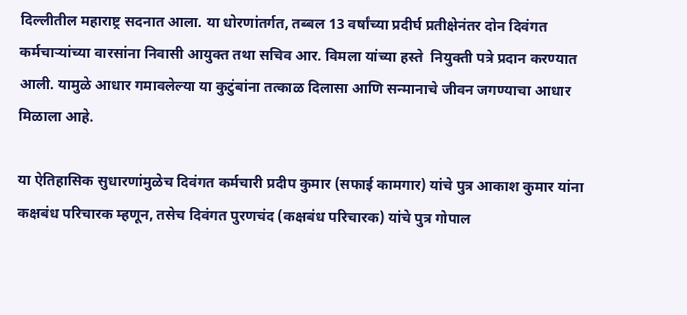दिल्लीतील महाराष्ट्र सदनात आला. या धोरणांतर्गत, तब्बल 13 वर्षांच्या प्रदीर्घ प्रतीक्षेनंतर दोन दिवंगत कर्मचाऱ्यांच्या वारसांना निवासी आयुक्त तथा सचिव आर. विमला यांच्या हस्ते  नियुक्ती पत्रे प्रदान करण्यात आली. यामुळे आधार गमावलेल्या या कुटुंबांना तत्काळ दिलासा आणि सन्मानाचे जीवन जगण्याचा आधार मिळाला आहे.

या ऐतिहासिक सुधारणांमुळेच दिवंगत कर्मचारी प्रदीप कुमार (सफाई कामगार) यांचे पुत्र आकाश कुमार यांना कक्षबंध परिचारक म्हणून, तसेच दिवंगत पुरणचंद (कक्षबंध परिचारक) यांचे पुत्र गोपाल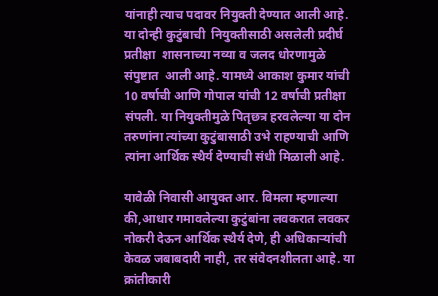यांनाही त्याच पदावर नियुक्ती देण्यात आली आहे. या दोन्ही कुटुंबाची  नियुक्तीसाठी असलेली प्रदीर्घ  प्रतीक्षा  शासनाच्या नव्या व जलद धोरणामुळे  संपुष्टात  आली आहे. यामध्ये आकाश कुमार यांची 10 वर्षाची आणि गोपाल यांची 12 वर्षाची प्रतीक्षा संपली. या नियुक्तीमुळे पितृछत्र हरवलेल्या या दोन तरुणांना त्यांच्या कुटुंबासाठी उभे राहण्याची आणि त्यांना आर्थिक स्थैर्य देण्याची संधी मिळाली आहे.

यावेळी निवासी आयुक्त आर. विमला म्हणाल्या की,आधार गमावलेल्या कुटुंबांना लवकरात लवकर नोकरी देऊन आर्थिक स्थैर्य देणे, ही अधिकाऱ्यांची केवळ जबाबदारी नाही, तर संवेदनशीलता आहे. या क्रांतीकारी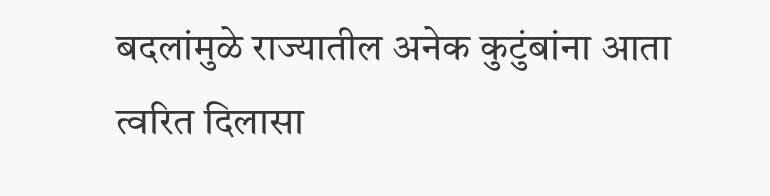बदलांमुळे राज्यातील अनेक कुटुंबांना आता त्वरित दिलासा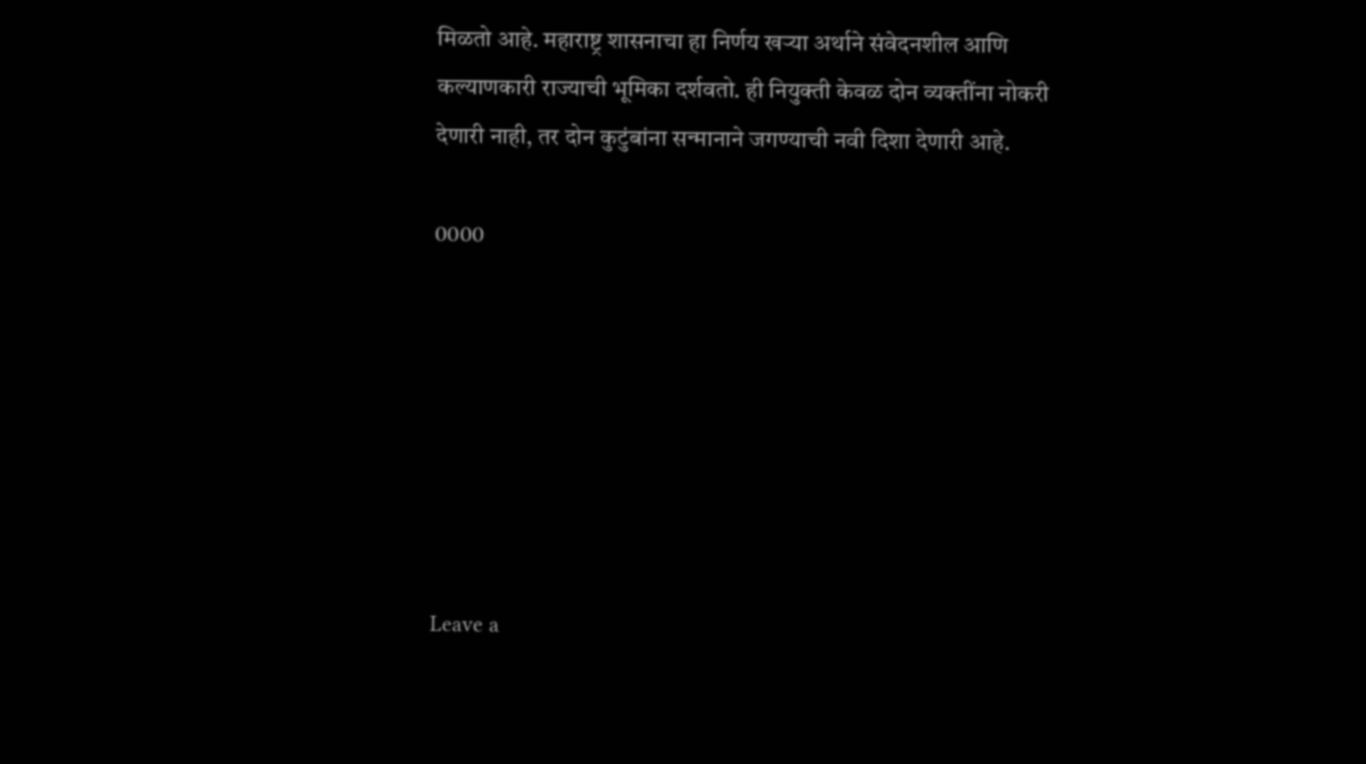मिळतो आहे. महाराष्ट्र शासनाचा हा निर्णय खऱ्या अर्थाने संवेदनशील आणि कल्याणकारी राज्याची भूमिका दर्शवतो. ही नियुक्ती केवळ दोन व्यक्तींना नोकरी देणारी नाही, तर दोन कुटुंबांना सन्मानाने जगण्याची नवी दिशा देणारी आहे.

0000







Leave a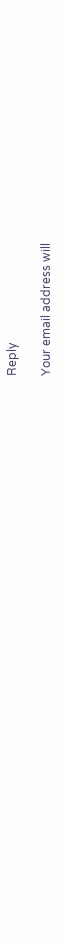Reply

Your email address will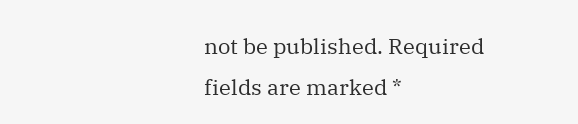not be published. Required fields are marked *